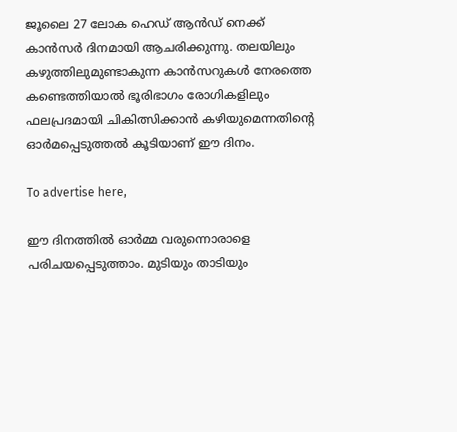ജൂലൈ 27 ലോക ഹെഡ് ആൻഡ് നെക്ക് കാൻസർ ദിനമായി ആചരിക്കുന്നു. തലയിലും കഴുത്തിലുമുണ്ടാകുന്ന കാൻസറുകൾ നേരത്തെ കണ്ടെത്തിയാൽ ഭൂരിഭാഗം രോഗികളിലും ഫലപ്രദമായി ചികിത്സിക്കാൻ കഴിയുമെന്നതിന്റെ ഓർമപ്പെടുത്തൽ കൂടിയാണ് ഈ ദിനം.

To advertise here,

ഈ ദിനത്തിൽ ഓർമ്മ വരുന്നൊരാളെ പരിചയപ്പെടുത്താം. മുടിയും താടിയും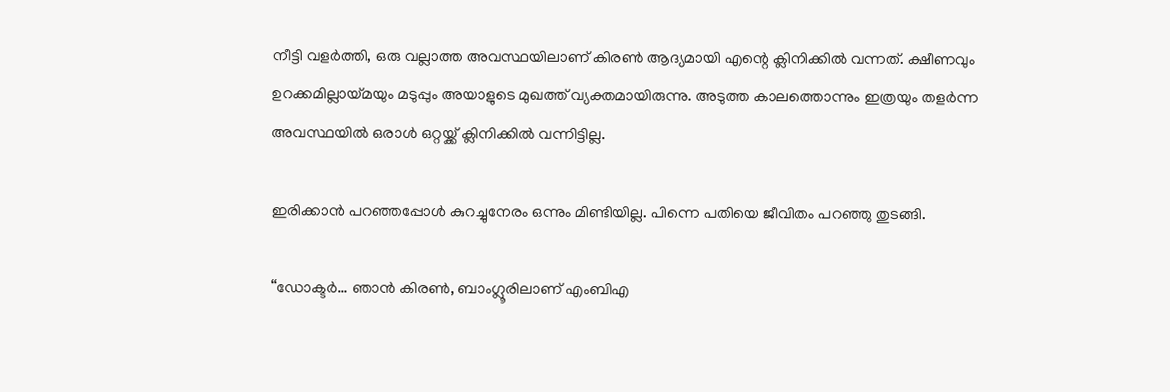നീട്ടി വളർത്തി, ഒരു വല്ലാത്ത അവസ്ഥയിലാണ് കിരൺ ആദ്യമായി എന്റെ ക്ലിനിക്കിൽ വന്നത്. ക്ഷീണവും ഉറക്കമില്ലായ്മയും മടുപ്പും അയാളുടെ മുഖത്ത് വ്യക്തമായിരുന്നു. അടുത്ത കാലത്തൊന്നും ഇത്രയും തളർന്ന അവസ്ഥയിൽ ഒരാൾ ഒറ്റയ്ക്ക് ക്ലിനിക്കിൽ വന്നിട്ടില്ല.

ഇരിക്കാൻ പറഞ്ഞപ്പോൾ കുറച്ചുനേരം ഒന്നും മിണ്ടിയില്ല. പിന്നെ പതിയെ ജീവിതം പറഞ്ഞു തുടങ്ങി.

“ഡോക്ടർ… ഞാൻ കിരൺ, ബാംഗ്ലൂരിലാണ് എംബിഎ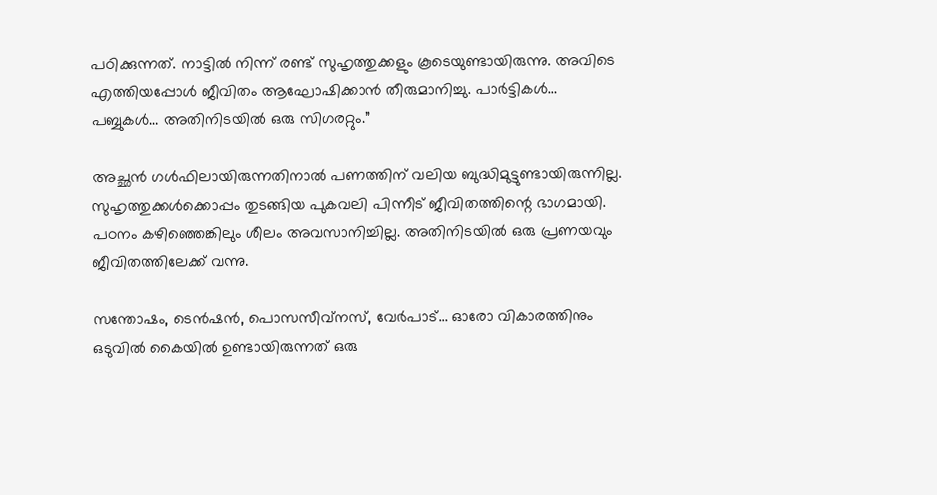പഠിക്കുന്നത്. നാട്ടിൽ നിന്ന് രണ്ട് സുഹൃത്തുക്കളും കൂടെയുണ്ടായിരുന്നു. അവിടെ എത്തിയപ്പോൾ ജീവിതം ആഘോഷിക്കാൻ തീരുമാനിച്ചു. പാർട്ടികൾ… പബ്ബുകൾ… അതിനിടയിൽ ഒരു സിഗരറ്റും.”

അച്ഛൻ ഗൾഫിലായിരുന്നതിനാൽ പണത്തിന് വലിയ ബുദ്ധിമുട്ടുണ്ടായിരുന്നില്ല. സുഹൃത്തുക്കൾക്കൊപ്പം തുടങ്ങിയ പുകവലി പിന്നീട് ജീവിതത്തിന്റെ ഭാഗമായി. പഠനം കഴിഞ്ഞെങ്കിലും ശീലം അവസാനിച്ചില്ല. അതിനിടയിൽ ഒരു പ്രണയവും ജീവിതത്തിലേക്ക് വന്നു.

സന്തോഷം, ടെൻഷൻ, പൊസസീവ്നസ്, വേർപാട്… ഓരോ വികാരത്തിനും ഒടുവിൽ കൈയിൽ ഉണ്ടായിരുന്നത് ഒരു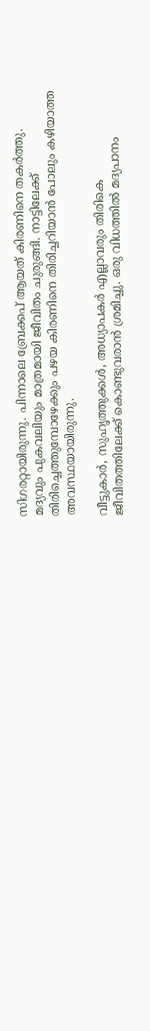സിഗരറ്റായിരുന്നു. പിന്നാലെ ബ്രേക്കപ് ആയത് കിരണിനെ തകർത്തു. മദ്യവും പുകവലിയും മാത്രമായി ജീവിതം ചുരുങ്ങി. നാട്ടിലേക്ക് തിരിച്ചെത്തുമ്പോഴേക്കും പഴയ കിരണിനെ തിരിച്ചറിയാൻ പോലും കഴിയാത്ത അവസ്ഥയായിരുന്നു.

വീട്ടുകാർ, സുഹൃത്തുക്കൾ, അധ്യാപകർ എല്ലാവരും തിരികെ ജീവിതത്തിലേക്ക് കൊണ്ടുവരാൻ ശ്രമിച്ചു. ഒരു വിധത്തിൽ മദ്യപാനം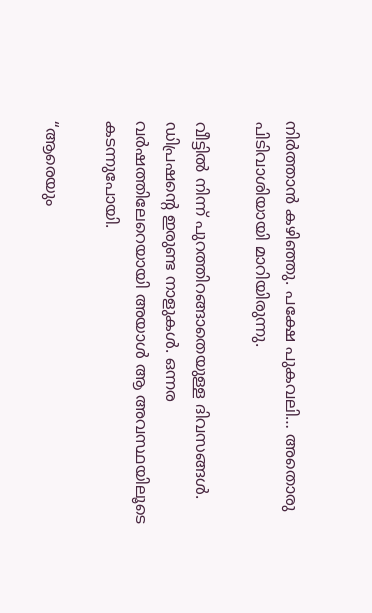നിർത്താൻ കഴിഞ്ഞു. പക്ഷേ പുകവലി… അതൊരു പിടിവാശിയായി മാറിയിരുന്നു.

വീട്ടിൽ നിന്ന് പുറത്തിറങ്ങാതെയുള്ള ദിവസങ്ങൾ. ഡിപ്രഷന്റെ ഇരുണ്ട നാളുകൾ. ഒന്നര വർഷത്തിലേറെയായി അയാൾ ആ അവസ്ഥയിലൂടെ കടന്നുപോയി.

“ആരെയും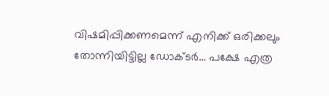വിഷമിപ്പിക്കണമെന്ന് എനിക്ക് ഒരിക്കലും തോന്നിയിട്ടില്ല ഡോക്ടർ… പക്ഷേ എത്ര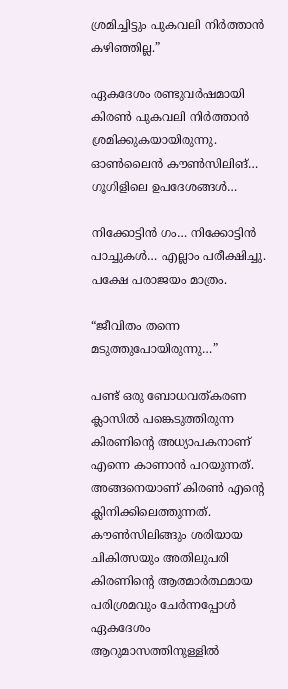ശ്രമിച്ചിട്ടും പുകവലി നിർത്താൻ കഴിഞ്ഞില്ല.”

ഏകദേശം രണ്ടുവർഷമായി കിരൺ പുകവലി നിർത്താൻ ശ്രമിക്കുകയായിരുന്നു. ഓൺലൈൻ കൗൺസിലിങ്… ഗൂഗിളിലെ ഉപദേശങ്ങൾ…

നിക്കോട്ടിൻ ഗം… നിക്കോട്ടിൻ പാച്ചുകൾ… എല്ലാം പരീക്ഷിച്ചു. പക്ഷേ പരാജയം മാത്രം.

“ജീവിതം തന്നെ മടുത്തുപോയിരുന്നു…”

പണ്ട് ഒരു ബോധവത്കരണ ക്ലാസിൽ പങ്കെടുത്തിരുന്ന കിരണിന്റെ അധ്യാപകനാണ് എന്നെ കാണാൻ പറയുന്നത്. അങ്ങനെയാണ് കിരൺ എന്റെ ക്ലിനിക്കിലെത്തുന്നത്. കൗൺസിലിങ്ങും ശരിയായ ചികിത്സയും അതിലുപരി കിരണിന്റെ ആത്മാർത്ഥമായ പരിശ്രമവും ചേർന്നപ്പോൾ ഏകദേശം ആറുമാസത്തിനുള്ളിൽ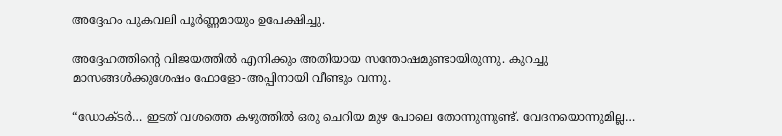അദ്ദേഹം പുകവലി പൂർണ്ണമായും ഉപേക്ഷിച്ചു.

അദ്ദേഹത്തിന്റെ വിജയത്തിൽ എനിക്കും അതിയായ സന്തോഷമുണ്ടായിരുന്നു. കുറച്ചു മാസങ്ങൾക്കുശേഷം ഫോളോ-അപ്പിനായി വീണ്ടും വന്നു.

“ഡോക്ടർ… ഇടത് വശത്തെ കഴുത്തിൽ ഒരു ചെറിയ മുഴ പോലെ തോന്നുന്നുണ്ട്. വേദനയൊന്നുമില്ല…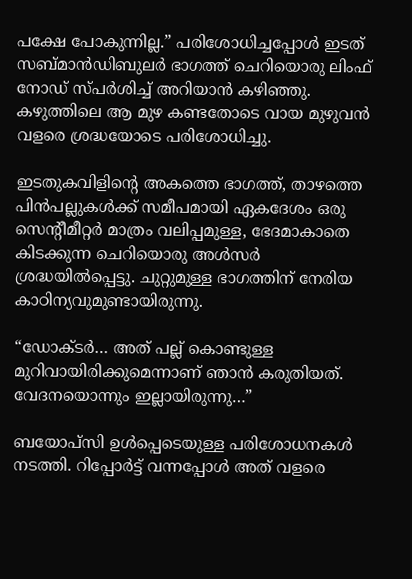പക്ഷേ പോകുന്നില്ല.” പരിശോധിച്ചപ്പോൾ ഇടത് സബ്‌മാൻഡിബുലർ ഭാഗത്ത് ചെറിയൊരു ലിംഫ് നോഡ് സ്പർശിച്ച് അറിയാൻ കഴിഞ്ഞു. കഴുത്തിലെ ആ മുഴ കണ്ടതോടെ വായ മുഴുവൻ വളരെ ശ്രദ്ധയോടെ പരിശോധിച്ചു.

ഇടതുകവിളിന്റെ അകത്തെ ഭാഗത്ത്, താഴത്തെ പിൻപല്ലുകൾക്ക് സമീപമായി ഏകദേശം ഒരു സെന്റീമീറ്റർ മാത്രം വലിപ്പമുള്ള, ഭേദമാകാതെ കിടക്കുന്ന ചെറിയൊരു അൾസർ ശ്രദ്ധയിൽപ്പെട്ടു. ചുറ്റുമുള്ള ഭാഗത്തിന് നേരിയ കാഠിന്യവുമുണ്ടായിരുന്നു.

“ഡോക്ടർ… അത് പല്ല് കൊണ്ടുള്ള മുറിവായിരിക്കുമെന്നാണ് ഞാൻ കരുതിയത്. വേദനയൊന്നും ഇല്ലായിരുന്നു…”

ബയോപ്സി ഉൾപ്പെടെയുള്ള പരിശോധനകൾ നടത്തി. റിപ്പോർട്ട് വന്നപ്പോൾ അത് വളരെ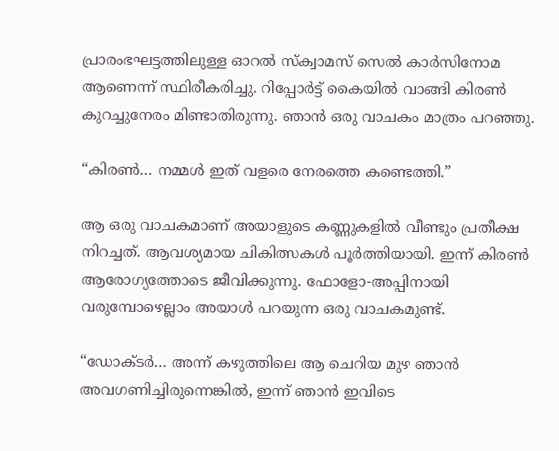പ്രാരംഭഘട്ടത്തിലുള്ള ഓറൽ സ്ക്വാമസ് സെൽ കാർസിനോമ ആണെന്ന് സ്ഥിരീകരിച്ചു. റിപ്പോർട്ട് കൈയിൽ വാങ്ങി കിരൺ കുറച്ചുനേരം മിണ്ടാതിരുന്നു. ഞാൻ ഒരു വാചകം മാത്രം പറഞ്ഞു.

“കിരൺ… നമ്മൾ ഇത് വളരെ നേരത്തെ കണ്ടെത്തി.”

ആ ഒരു വാചകമാണ് അയാളുടെ കണ്ണുകളിൽ വീണ്ടും പ്രതീക്ഷ നിറച്ചത്. ആവശ്യമായ ചികിത്സകൾ പൂർത്തിയായി. ഇന്ന് കിരൺ ആരോഗ്യത്തോടെ ജീവിക്കുന്നു. ഫോളോ-അപ്പിനായി വരുമ്പോഴെല്ലാം അയാൾ പറയുന്ന ഒരു വാചകമുണ്ട്.

“ഡോക്ടർ… അന്ന് കഴുത്തിലെ ആ ചെറിയ മുഴ ഞാൻ അവഗണിച്ചിരുന്നെങ്കിൽ, ഇന്ന് ഞാൻ ഇവിടെ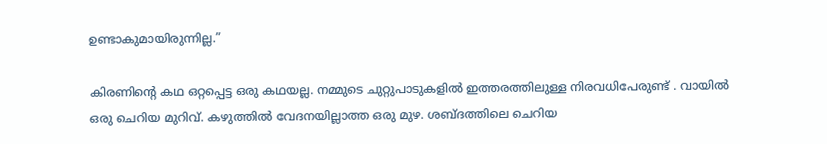ഉണ്ടാകുമായിരുന്നില്ല.”

കിരണിന്റെ കഥ ഒറ്റപ്പെട്ട ഒരു കഥയല്ല. നമ്മുടെ ചുറ്റുപാടുകളിൽ ഇത്തരത്തിലുള്ള നിരവധിപേരുണ്ട് . വായിൽ ഒരു ചെറിയ മുറിവ്. കഴുത്തിൽ വേദനയില്ലാത്ത ഒരു മുഴ. ശബ്ദത്തിലെ ചെറിയ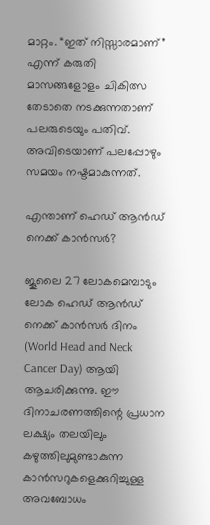മാറ്റം. “ഇത് നിസ്സാരമാണ്” എന്ന് കരുതി മാസങ്ങളോളം ചികിത്സ തേടാതെ നടക്കുന്നതാണ് പലരുടെയും പതിവ്. അവിടെയാണ് പലപ്പോഴും സമയം നഷ്ടമാകുന്നത്.

എന്താണ് ഹെഡ് ആൻഡ് നെക്ക് കാൻസർ?

ജൂലൈ 27 ലോകമെമ്പാടും ലോക ഹെഡ് ആൻഡ് നെക്ക് കാൻസർ ദിനം (World Head and Neck Cancer Day) ആയി ആചരിക്കുന്നു. ഈ ദിനാചരണത്തിന്റെ പ്രധാന ലക്ഷ്യം തലയിലും കഴുത്തിലുമുണ്ടാകുന്ന കാൻസറുകളെക്കുറിച്ചുള്ള അവബോധം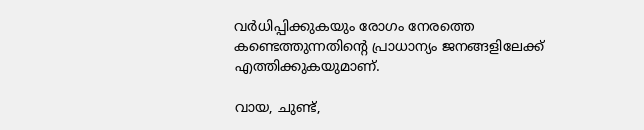വർധിപ്പിക്കുകയും രോഗം നേരത്തെ കണ്ടെത്തുന്നതിന്റെ പ്രാധാന്യം ജനങ്ങളിലേക്ക് എത്തിക്കുകയുമാണ്.

വായ, ചുണ്ട്,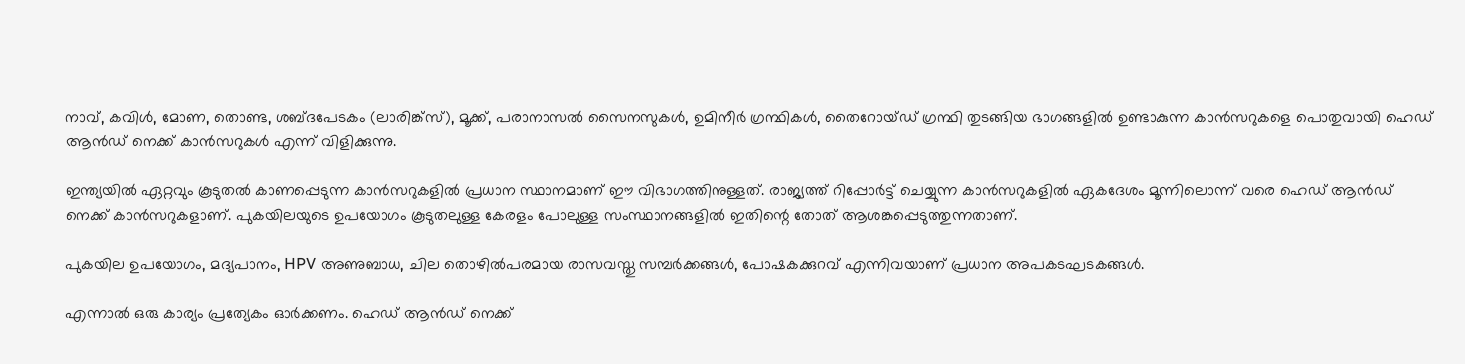നാവ്, കവിൾ, മോണ, തൊണ്ട, ശബ്ദപേടകം (ലാരിങ്ക്സ്), മൂക്ക്, പരാനാസൽ സൈനസുകൾ, ഉമിനീർ ഗ്രന്ഥികൾ, തൈറോയ്ഡ് ഗ്രന്ഥി തുടങ്ങിയ ഭാഗങ്ങളിൽ ഉണ്ടാകുന്ന കാൻസറുകളെ പൊതുവായി ഹെഡ് ആൻഡ് നെക്ക് കാൻസറുകൾ എന്ന് വിളിക്കുന്നു.

ഇന്ത്യയിൽ ഏറ്റവും കൂടുതൽ കാണപ്പെടുന്ന കാൻസറുകളിൽ പ്രധാന സ്ഥാനമാണ് ഈ വിഭാഗത്തിനുള്ളത്. രാജ്യത്ത് റിപ്പോർട്ട് ചെയ്യുന്ന കാൻസറുകളിൽ ഏകദേശം മൂന്നിലൊന്ന് വരെ ഹെഡ് ആൻഡ് നെക്ക് കാൻസറുകളാണ്. പുകയിലയുടെ ഉപയോഗം കൂടുതലുള്ള കേരളം പോലുള്ള സംസ്ഥാനങ്ങളിൽ ഇതിന്റെ തോത് ആശങ്കപ്പെടുത്തുന്നതാണ്.

പുകയില ഉപയോഗം, മദ്യപാനം, HPV അണുബാധ, ചില തൊഴിൽപരമായ രാസവസ്തു സമ്പർക്കങ്ങൾ, പോഷകക്കുറവ് എന്നിവയാണ് പ്രധാന അപകടഘടകങ്ങൾ.

എന്നാൽ ഒരു കാര്യം പ്രത്യേകം ഓർക്കണം. ഹെഡ് ആൻഡ് നെക്ക്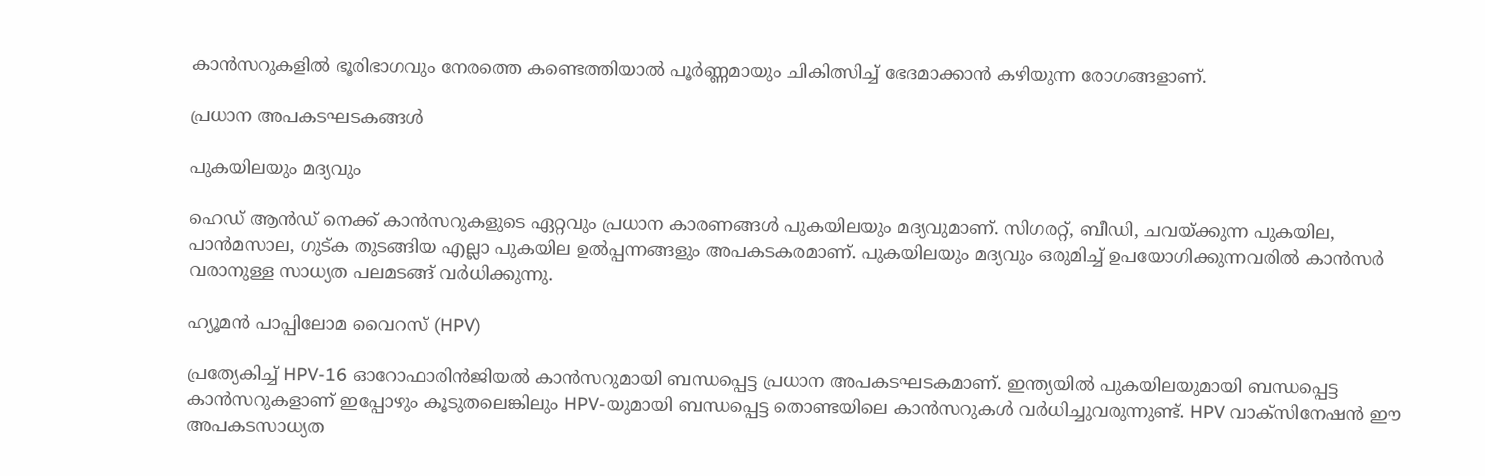കാൻസറുകളിൽ ഭൂരിഭാഗവും നേരത്തെ കണ്ടെത്തിയാൽ പൂർണ്ണമായും ചികിത്സിച്ച് ഭേദമാക്കാൻ കഴിയുന്ന രോഗങ്ങളാണ്.

പ്രധാന അപകടഘടകങ്ങൾ

പുകയിലയും മദ്യവും

ഹെഡ് ആൻഡ് നെക്ക് കാൻസറുകളുടെ ഏറ്റവും പ്രധാന കാരണങ്ങൾ പുകയിലയും മദ്യവുമാണ്. സിഗരറ്റ്, ബീഡി, ചവയ്ക്കുന്ന പുകയില, പാൻമസാല, ഗുട്ക തുടങ്ങിയ എല്ലാ പുകയില ഉൽപ്പന്നങ്ങളും അപകടകരമാണ്. പുകയിലയും മദ്യവും ഒരുമിച്ച് ഉപയോഗിക്കുന്നവരിൽ കാൻസർ വരാനുള്ള സാധ്യത പലമടങ്ങ് വർധിക്കുന്നു.

ഹ്യൂമൻ പാപ്പിലോമ വൈറസ് (HPV)

പ്രത്യേകിച്ച് HPV-16 ഓറോഫാരിൻജിയൽ കാൻസറുമായി ബന്ധപ്പെട്ട പ്രധാന അപകടഘടകമാണ്. ഇന്ത്യയിൽ പുകയിലയുമായി ബന്ധപ്പെട്ട കാൻസറുകളാണ് ഇപ്പോഴും കൂടുതലെങ്കിലും HPV-യുമായി ബന്ധപ്പെട്ട തൊണ്ടയിലെ കാൻസറുകൾ വർധിച്ചുവരുന്നുണ്ട്. HPV വാക്സിനേഷൻ ഈ അപകടസാധ്യത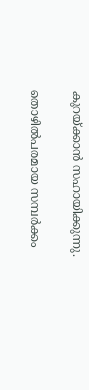കുറയ്ക്കാൻ സഹായിക്കുന്നു.

തൊഴിൽപരമായ സമ്പർക്കം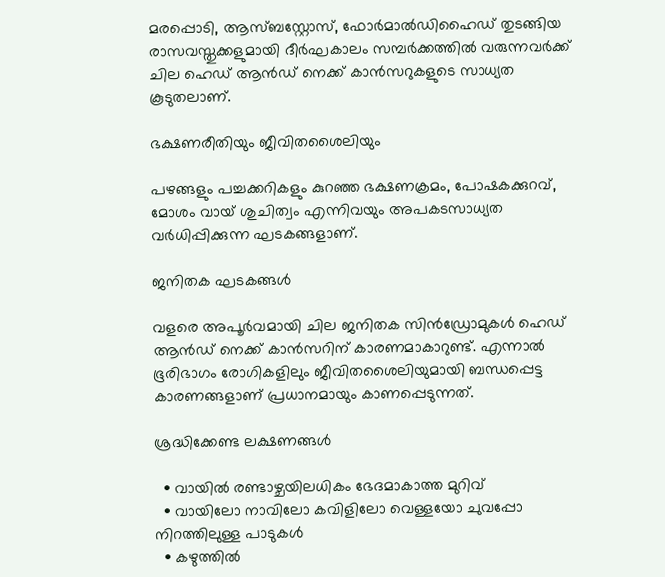മരപ്പൊടി, ആസ്ബസ്റ്റോസ്, ഫോർമാൽഡിഹൈഡ് തുടങ്ങിയ രാസവസ്തുക്കളുമായി ദീർഘകാലം സമ്പർക്കത്തിൽ വരുന്നവർക്ക് ചില ഹെഡ് ആൻഡ് നെക്ക് കാൻസറുകളുടെ സാധ്യത കൂടുതലാണ്.

ഭക്ഷണരീതിയും ജീവിതശൈലിയും

പഴങ്ങളും പച്ചക്കറികളും കുറഞ്ഞ ഭക്ഷണക്രമം, പോഷകക്കുറവ്, മോശം വായ് ശുചിത്വം എന്നിവയും അപകടസാധ്യത വർധിപ്പിക്കുന്ന ഘടകങ്ങളാണ്.

ജനിതക ഘടകങ്ങൾ

വളരെ അപൂർവമായി ചില ജനിതക സിൻഡ്രോമുകൾ ഹെഡ് ആൻഡ് നെക്ക് കാൻസറിന് കാരണമാകാറുണ്ട്. എന്നാൽ ഭൂരിഭാഗം രോഗികളിലും ജീവിതശൈലിയുമായി ബന്ധപ്പെട്ട കാരണങ്ങളാണ് പ്രധാനമായും കാണപ്പെടുന്നത്.

ശ്രദ്ധിക്കേണ്ട ലക്ഷണങ്ങൾ

  • വായിൽ രണ്ടാഴ്ചയിലധികം ഭേദമാകാത്ത മുറിവ്
  • വായിലോ നാവിലോ കവിളിലോ വെള്ളയോ ചുവപ്പോ നിറത്തിലുള്ള പാടുകൾ
  • കഴുത്തിൽ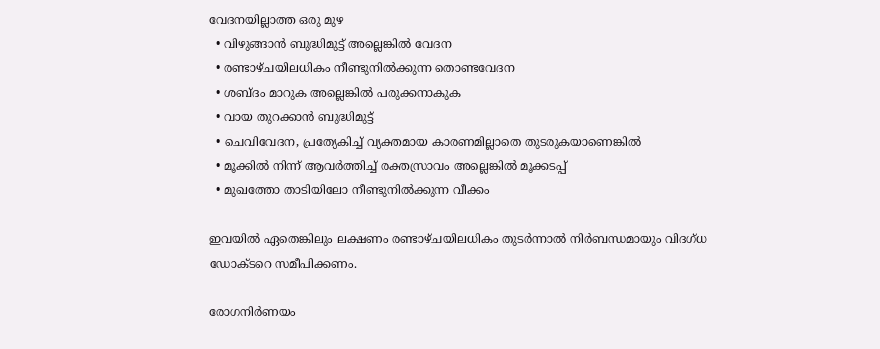വേദനയില്ലാത്ത ഒരു മുഴ
  • വിഴുങ്ങാൻ ബുദ്ധിമുട്ട് അല്ലെങ്കിൽ വേദന
  • രണ്ടാഴ്ചയിലധികം നീണ്ടുനിൽക്കുന്ന തൊണ്ടവേദന
  • ശബ്ദം മാറുക അല്ലെങ്കിൽ പരുക്കനാകുക
  • വായ തുറക്കാൻ ബുദ്ധിമുട്ട്
  • ചെവിവേദന, പ്രത്യേകിച്ച് വ്യക്തമായ കാരണമില്ലാതെ തുടരുകയാണെങ്കിൽ
  • മൂക്കിൽ നിന്ന് ആവർത്തിച്ച് രക്തസ്രാവം അല്ലെങ്കിൽ മൂക്കടപ്പ്
  • മുഖത്തോ താടിയിലോ നീണ്ടുനിൽക്കുന്ന വീക്കം

ഇവയിൽ ഏതെങ്കിലും ലക്ഷണം രണ്ടാഴ്ചയിലധികം തുടർന്നാൽ നിർബന്ധമായും വിദഗ്ധ ഡോക്ടറെ സമീപിക്കണം.

രോഗനിർണയം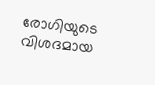രോഗിയുടെ വിശദമായ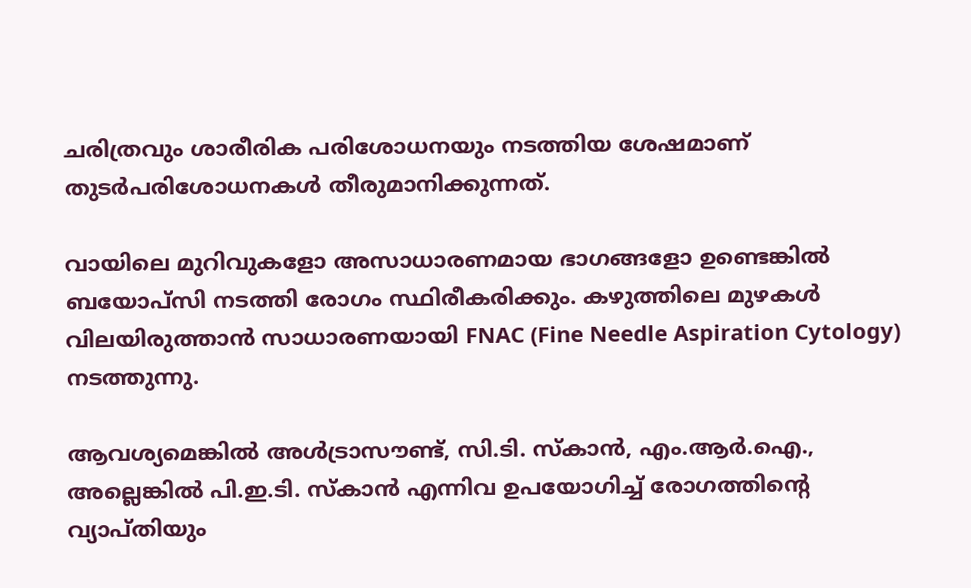ചരിത്രവും ശാരീരിക പരിശോധനയും നടത്തിയ ശേഷമാണ് തുടർപരിശോധനകൾ തീരുമാനിക്കുന്നത്.

വായിലെ മുറിവുകളോ അസാധാരണമായ ഭാഗങ്ങളോ ഉണ്ടെങ്കിൽ ബയോപ്സി നടത്തി രോഗം സ്ഥിരീകരിക്കും. കഴുത്തിലെ മുഴകൾ വിലയിരുത്താൻ സാധാരണയായി FNAC (Fine Needle Aspiration Cytology) നടത്തുന്നു.

ആവശ്യമെങ്കിൽ അൾട്രാസൗണ്ട്, സി.ടി. സ്കാൻ, എം.ആർ.ഐ., അല്ലെങ്കിൽ പി.ഇ.ടി. സ്കാൻ എന്നിവ ഉപയോഗിച്ച് രോഗത്തിന്റെ വ്യാപ്തിയും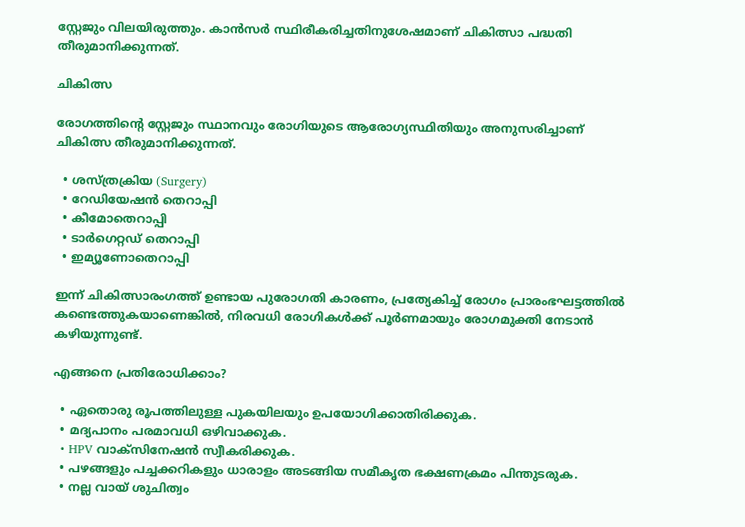സ്റ്റേജും വിലയിരുത്തും. കാൻസർ സ്ഥിരീകരിച്ചതിനുശേഷമാണ് ചികിത്സാ പദ്ധതി തീരുമാനിക്കുന്നത്.

ചികിത്സ

രോഗത്തിന്റെ സ്റ്റേജും സ്ഥാനവും രോഗിയുടെ ആരോഗ്യസ്ഥിതിയും അനുസരിച്ചാണ് ചികിത്സ തീരുമാനിക്കുന്നത്.

  • ശസ്ത്രക്രിയ (Surgery)
  • റേഡിയേഷൻ തെറാപ്പി
  • കീമോതെറാപ്പി
  • ടാർഗെറ്റഡ് തെറാപ്പി
  • ഇമ്യൂണോതെറാപ്പി

ഇന്ന് ചികിത്സാരംഗത്ത് ഉണ്ടായ പുരോഗതി കാരണം, പ്രത്യേകിച്ച് രോഗം പ്രാരംഭഘട്ടത്തിൽ കണ്ടെത്തുകയാണെങ്കിൽ, നിരവധി രോഗികൾക്ക് പൂർണമായും രോഗമുക്തി നേടാൻ കഴിയുന്നുണ്ട്.

എങ്ങനെ പ്രതിരോധിക്കാം?

  • ഏതൊരു രൂപത്തിലുള്ള പുകയിലയും ഉപയോഗിക്കാതിരിക്കുക.
  • മദ്യപാനം പരമാവധി ഒഴിവാക്കുക.
  • HPV വാക്സിനേഷൻ സ്വീകരിക്കുക.
  • പഴങ്ങളും പച്ചക്കറികളും ധാരാളം അടങ്ങിയ സമീകൃത ഭക്ഷണക്രമം പിന്തുടരുക.
  • നല്ല വായ് ശുചിത്വം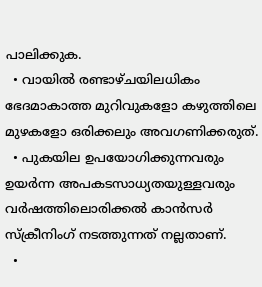പാലിക്കുക.
  • വായിൽ രണ്ടാഴ്ചയിലധികം ഭേദമാകാത്ത മുറിവുകളോ കഴുത്തിലെ മുഴകളോ ഒരിക്കലും അവഗണിക്കരുത്.
  • പുകയില ഉപയോഗിക്കുന്നവരും ഉയർന്ന അപകടസാധ്യതയുള്ളവരും വർഷത്തിലൊരിക്കൽ കാൻസർ സ്ക്രീനിംഗ് നടത്തുന്നത് നല്ലതാണ്.
  •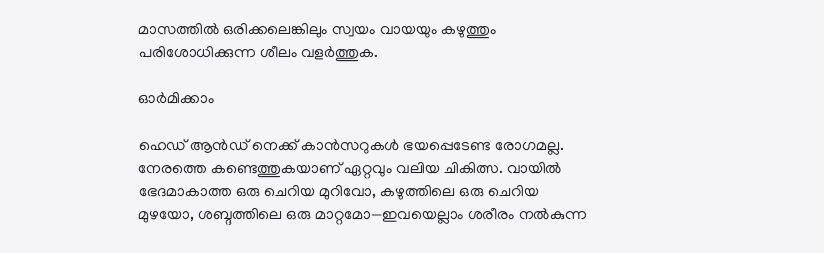മാസത്തിൽ ഒരിക്കലെങ്കിലും സ്വയം വായയും കഴുത്തും പരിശോധിക്കുന്ന ശീലം വളർത്തുക.

ഓർമിക്കാം

ഹെഡ് ആൻഡ് നെക്ക് കാൻസറുകൾ ഭയപ്പെടേണ്ട രോഗമല്ല. നേരത്തെ കണ്ടെത്തുകയാണ് ഏറ്റവും വലിയ ചികിത്സ. വായിൽ ഭേദമാകാത്ത ഒരു ചെറിയ മുറിവോ, കഴുത്തിലെ ഒരു ചെറിയ മുഴയോ, ശബ്ദത്തിലെ ഒരു മാറ്റമോ—ഇവയെല്ലാം ശരീരം നൽകുന്ന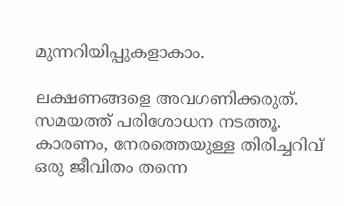മുന്നറിയിപ്പുകളാകാം.

ലക്ഷണങ്ങളെ അവഗണിക്കരുത്. സമയത്ത് പരിശോധന നടത്തൂ. കാരണം, നേരത്തെയുള്ള തിരിച്ചറിവ് ഒരു ജീവിതം തന്നെ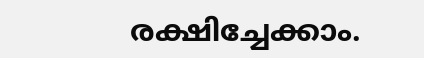രക്ഷിച്ചേക്കാം.